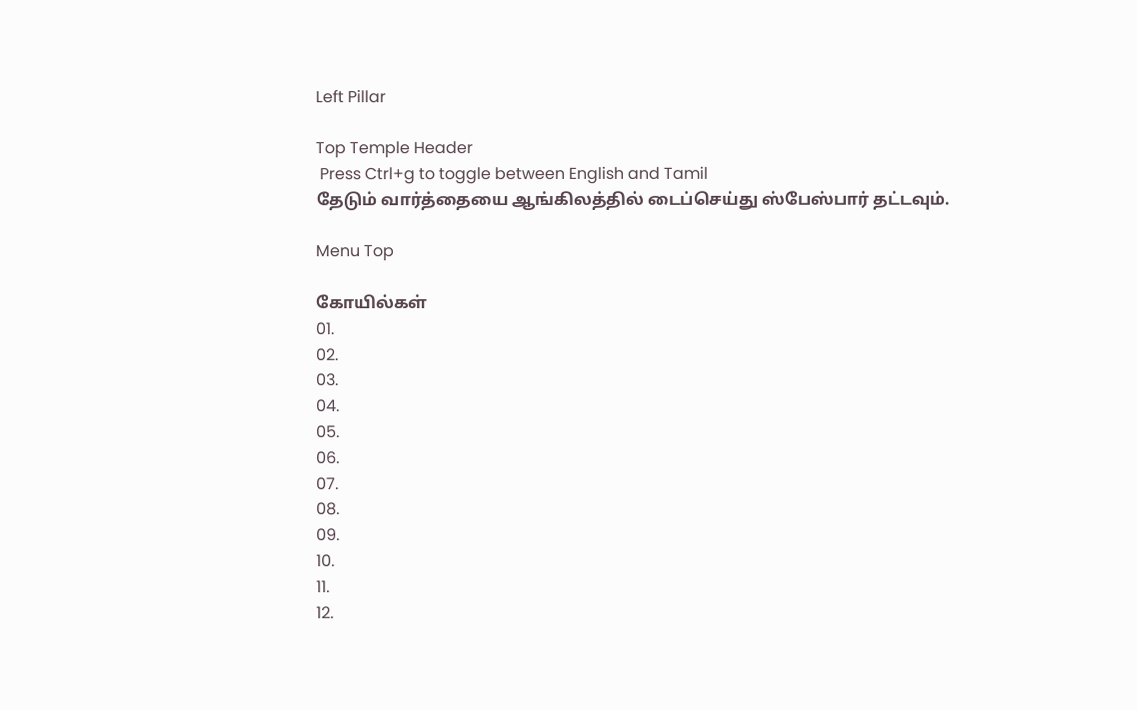Left Pillar

Top Temple Header
 Press Ctrl+g to toggle between English and Tamil
தேடும் வார்த்தையை ஆங்கிலத்தில் டைப்செய்து ஸ்பேஸ்பார் தட்டவும்.

Menu Top

கோயில்கள்
01.
02.
03.
04.
05.
06.
07.
08.
09.
10.
11.
12.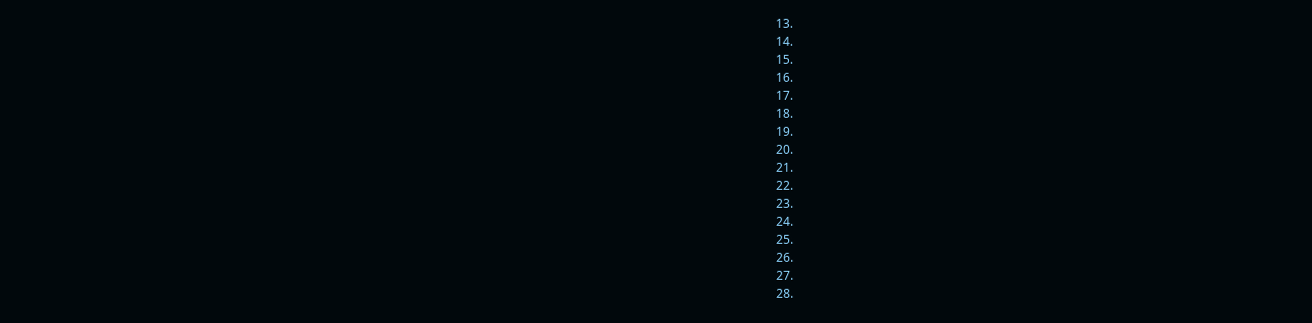13.
14.
15.
16.
17.
18.
19.
20.
21.
22.
23.
24.
25.
26.
27.
28.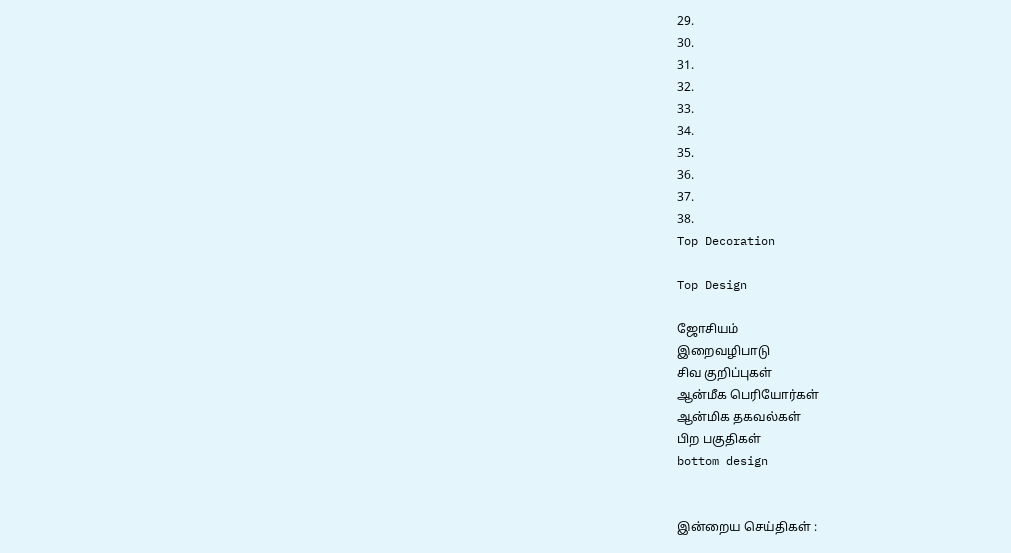29.
30.
31.
32.
33.
34.
35.
36.
37.
38.
Top Decoration

Top Design

ஜோசியம்
இறைவழிபாடு
சிவ குறிப்புகள்
ஆன்மீக பெரியோர்கள்
ஆன்மிக தகவல்கள்
பிற பகுதிகள்
bottom design


இன்றைய செய்திகள் :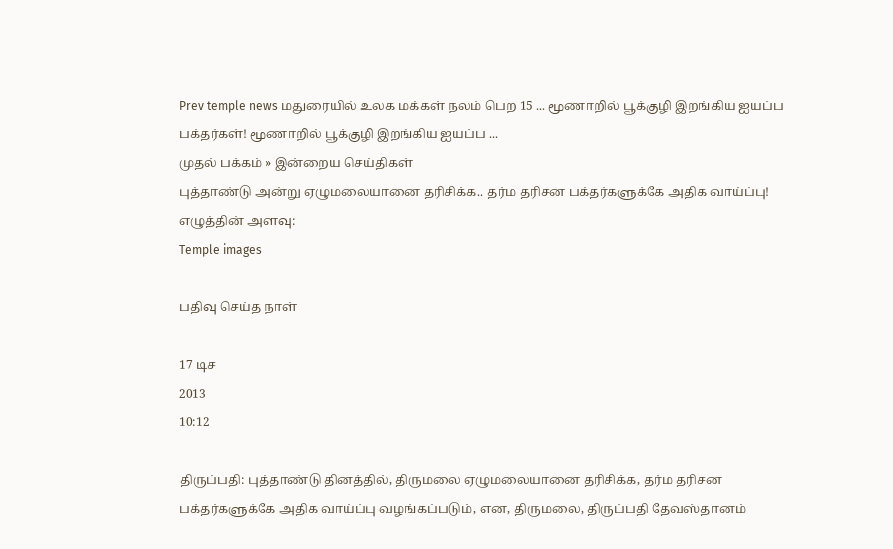Prev temple news மதுரையில் உலக மக்கள் நலம் பெற 15 ... மூணாறில் பூக்குழி இறங்கிய ஐயப்ப பக்தர்கள்! மூணாறில் பூக்குழி இறங்கிய ஐயப்ப ...
முதல் பக்கம் » இன்றைய செய்திகள்
புத்தாண்டு அன்று ஏழுமலையானை தரிசிக்க.. தர்ம தரிசன பக்தர்களுக்கே அதிக வாய்ப்பு!
எழுத்தின் அளவு:
Temple images

பதிவு செய்த நாள்

17 டிச
2013
10:12

திருப்பதி: புத்தாண்டு தினத்தில், திருமலை ஏழுமலையானை தரிசிக்க, தர்ம தரிசன பக்தர்களுக்கே அதிக வாய்ப்பு வழங்கப்படும், என, திருமலை, திருப்பதி தேவஸ்தானம்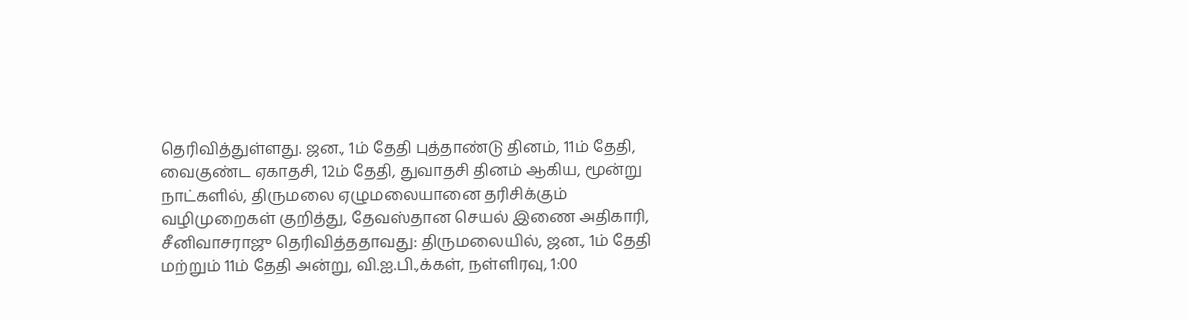தெரிவித்துள்ளது. ஜன., 1ம் தேதி புத்தாண்டு தினம், 11ம் தேதி, வைகுண்ட ஏகாதசி, 12ம் தேதி, துவாதசி தினம் ஆகிய, மூன்று நாட்களில், திருமலை ஏழுமலையானை தரிசிக்கும் வழிமுறைகள் குறித்து, தேவஸ்தான செயல் இணை அதிகாரி, சீனிவாசராஜு தெரிவித்ததாவது: திருமலையில், ஜன., 1ம் தேதி மற்றும் 11ம் தேதி அன்று, வி.ஐ.பி.,க்கள், நள்ளிரவு, 1:00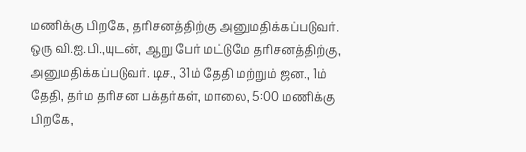மணிக்கு பிறகே, தரிசனத்திற்கு அனுமதிக்கப்படுவர். ஒரு வி.ஐ.பி.,யுடன், ஆறு பேர் மட்டுமே தரிசனத்திற்கு, அனுமதிக்கப்படுவர். டிச., 31ம் தேதி மற்றும் ஜன., 1ம் தேதி, தர்ம தரிசன பக்தர்கள், மாலை, 5:00 மணிக்கு பிறகே,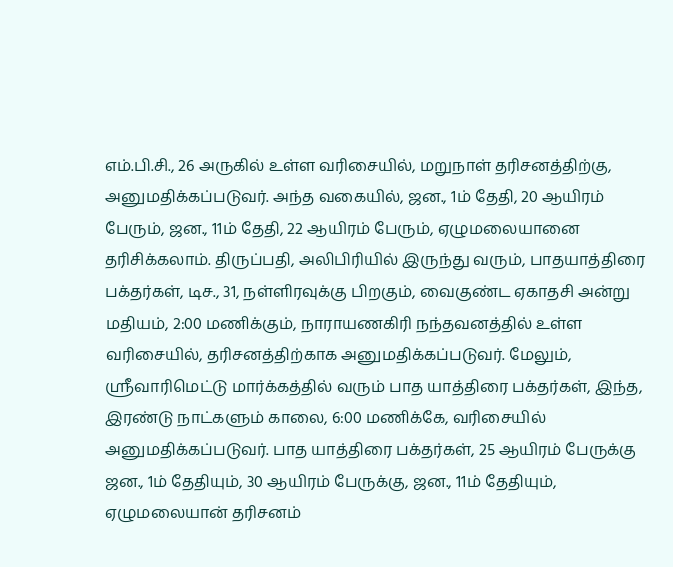எம்.பி.சி., 26 அருகில் உள்ள வரிசையில், மறுநாள் தரிசனத்திற்கு, அனுமதிக்கப்படுவர். அந்த வகையில், ஜன., 1ம் தேதி, 20 ஆயிரம் பேரும், ஜன., 11ம் தேதி, 22 ஆயிரம் பேரும், ஏழுமலையானை தரிசிக்கலாம். திருப்பதி, அலிபிரியில் இருந்து வரும், பாதயாத்திரை பக்தர்கள், டிச., 31, நள்ளிரவுக்கு பிறகும், வைகுண்ட ஏகாதசி அன்று மதியம், 2:00 மணிக்கும், நாராயணகிரி நந்தவனத்தில் உள்ள வரிசையில், தரிசனத்திற்காக அனுமதிக்கப்படுவர். மேலும், ஸ்ரீவாரிமெட்டு மார்க்கத்தில் வரும் பாத யாத்திரை பக்தர்கள், இந்த, இரண்டு நாட்களும் காலை, 6:00 மணிக்கே, வரிசையில் அனுமதிக்கப்படுவர். பாத யாத்திரை பக்தர்கள், 25 ஆயிரம் பேருக்கு ஜன., 1ம் தேதியும், 30 ஆயிரம் பேருக்கு, ஜன., 11ம் தேதியும், ஏழுமலையான் தரிசனம்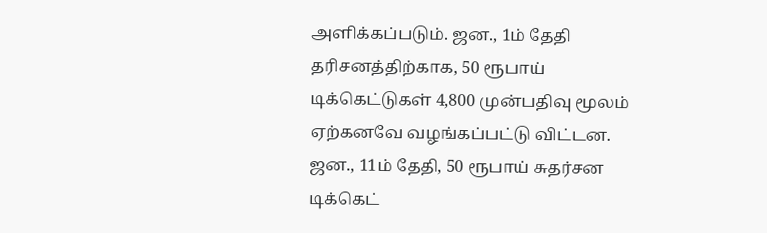அளிக்கப்படும். ஜன., 1ம் தேதி தரிசனத்திற்காக, 50 ரூபாய் டிக்கெட்டுகள் 4,800 முன்பதிவு மூலம் ஏற்கனவே வழங்கப்பட்டு விட்டன. ஜன., 11ம் தேதி, 50 ரூபாய் சுதர்சன டிக்கெட்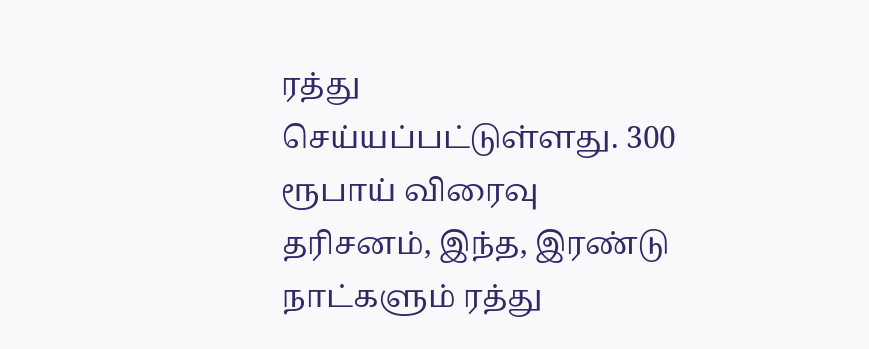ரத்து செய்யப்பட்டுள்ளது. 300 ரூபாய் விரைவு தரிசனம், இந்த, இரண்டு நாட்களும் ரத்து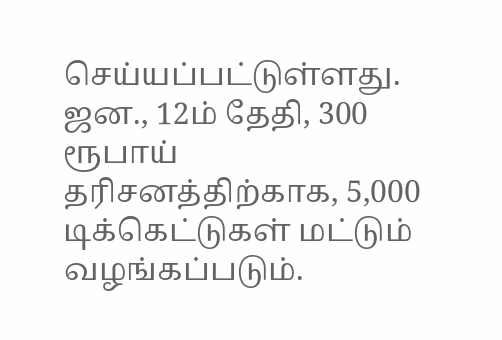செய்யப்பட்டுள்ளது. ஜன., 12ம் தேதி, 300 ரூபாய் தரிசனத்திற்காக, 5,000 டிக்கெட்டுகள் மட்டும் வழங்கப்படும்.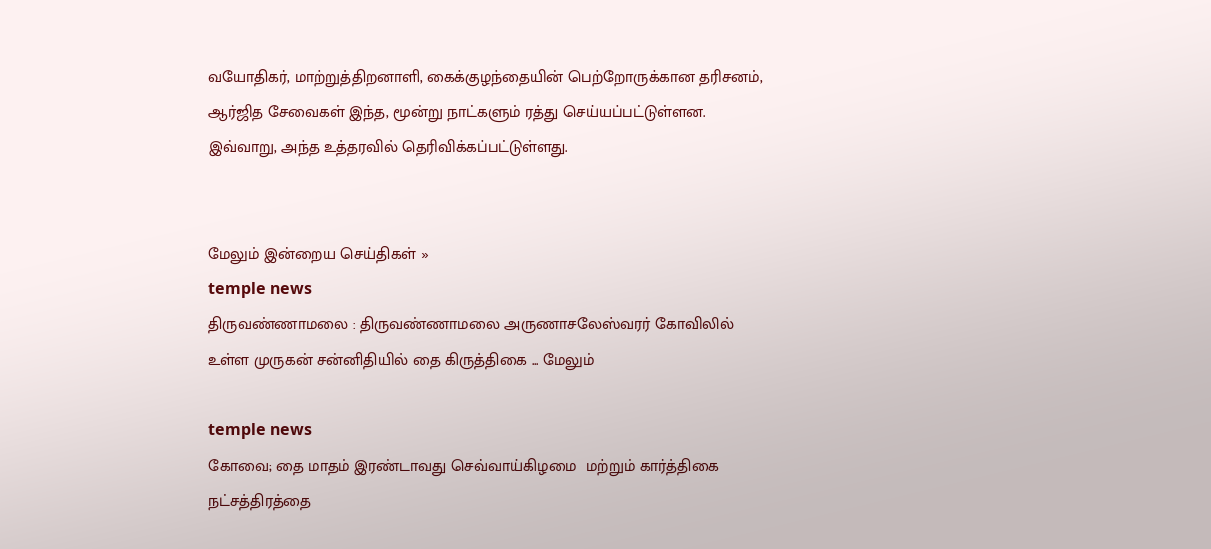வயோதிகர், மாற்றுத்திறனாளி, கைக்குழந்தையின் பெற்றோருக்கான தரிசனம், ஆர்ஜித சேவைகள் இந்த, மூன்று நாட்களும் ரத்து செய்யப்பட்டுள்ளன. இவ்வாறு, அந்த உத்தரவில் தெரிவிக்கப்பட்டுள்ளது.


மேலும் இன்றைய செய்திகள் »
temple news
திருவண்ணாமலை : திருவண்ணாமலை அருணாசலேஸ்வரர் கோவிலில் உள்ள முருகன் சன்னிதியில் தை கிருத்திகை ... மேலும்

temple news
கோவை; தை மாதம் இரண்டாவது செவ்வாய்கிழமை  மற்றும் கார்த்திகை நட்சத்திரத்தை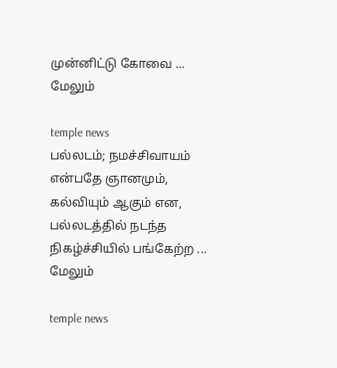முன்னிட்டு கோவை ... மேலும்

temple news
பல்லடம்; நமச்சிவாயம் என்பதே ஞானமும், கல்வியும் ஆகும் என, பல்லடத்தில் நடந்த நிகழ்ச்சியில் பங்கேற்ற ... மேலும்

temple news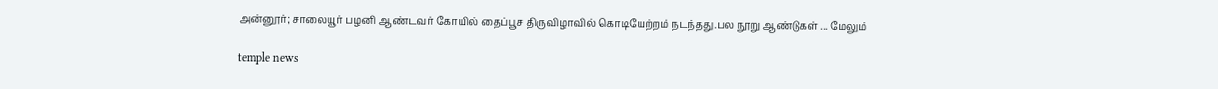அன்னூர்; சாலையூர் பழனி ஆண்டவர் கோயில் தைப்பூச திருவிழாவில் கொடியேற்றம் நடந்தது.பல நூறு ஆண்டுகள் ... மேலும்

temple news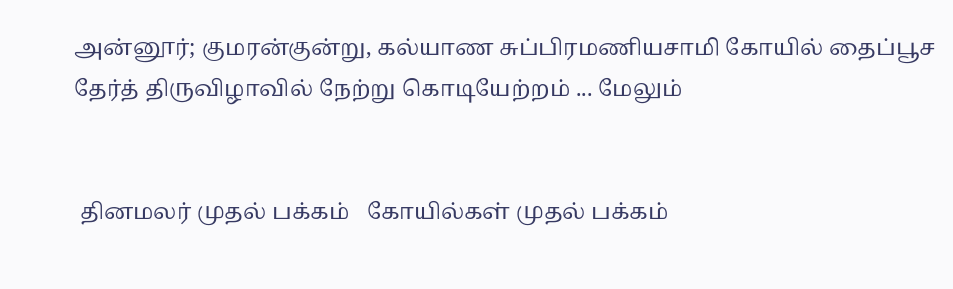அன்னூர்; குமரன்குன்று, கல்யாண சுப்பிரமணியசாமி கோயில் தைப்பூச தேர்த் திருவிழாவில் நேற்று கொடியேற்றம் ... மேலும்


 தினமலர் முதல் பக்கம்   கோயில்கள் முதல் பக்கம்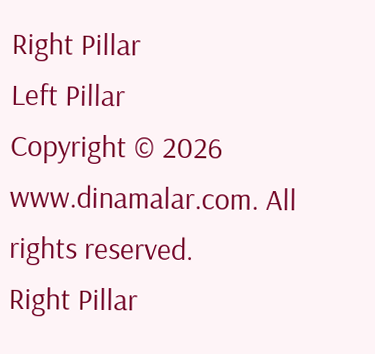Right Pillar
Left Pillar
Copyright © 2026 www.dinamalar.com. All rights reserved.
Right Pillar